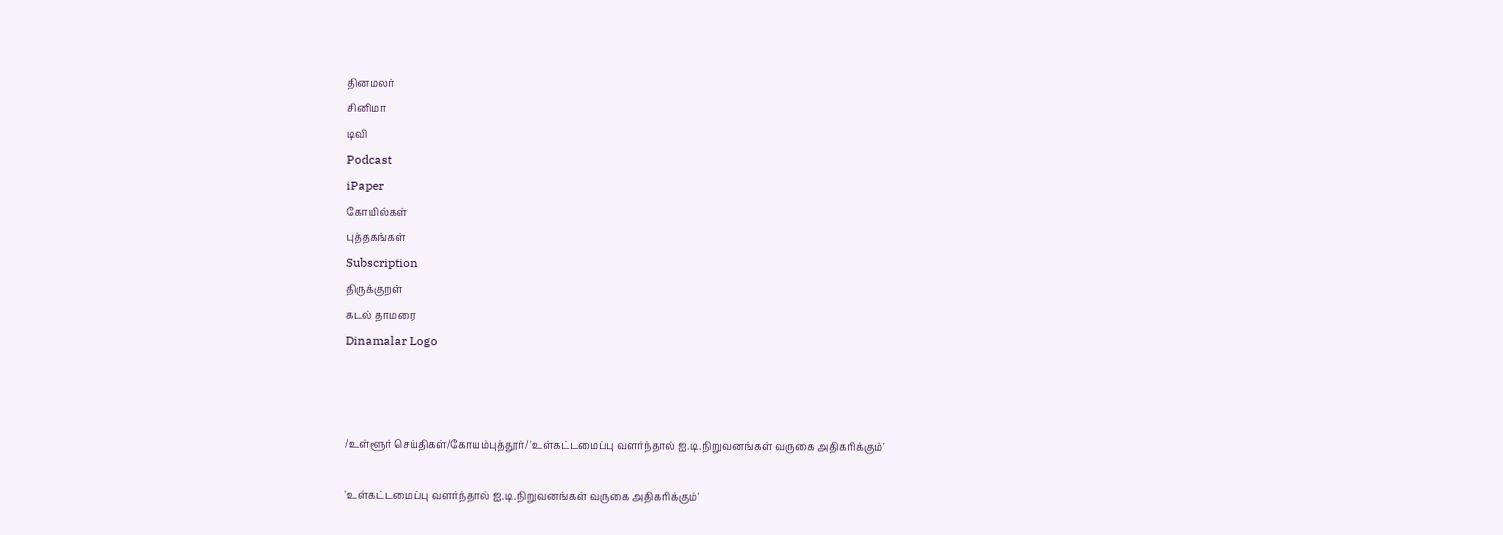தினமலர்
சினிமா
டிவி
Podcast
iPaper
கோயில்கள்
புத்தகங்கள்
Subscription
திருக்குறள்
கடல் தாமரை
Dinamalar Logo



/உள்ளூர் செய்திகள்/கோயம்புத்தூர்/ 'உள்கட்டமைப்பு வளர்ந்தால் ஐ.டி.நிறுவனங்கள் வருகை அதிகரிக்கும்'

'உள்கட்டமைப்பு வளர்ந்தால் ஐ.டி.நிறுவனங்கள் வருகை அதிகரிக்கும்'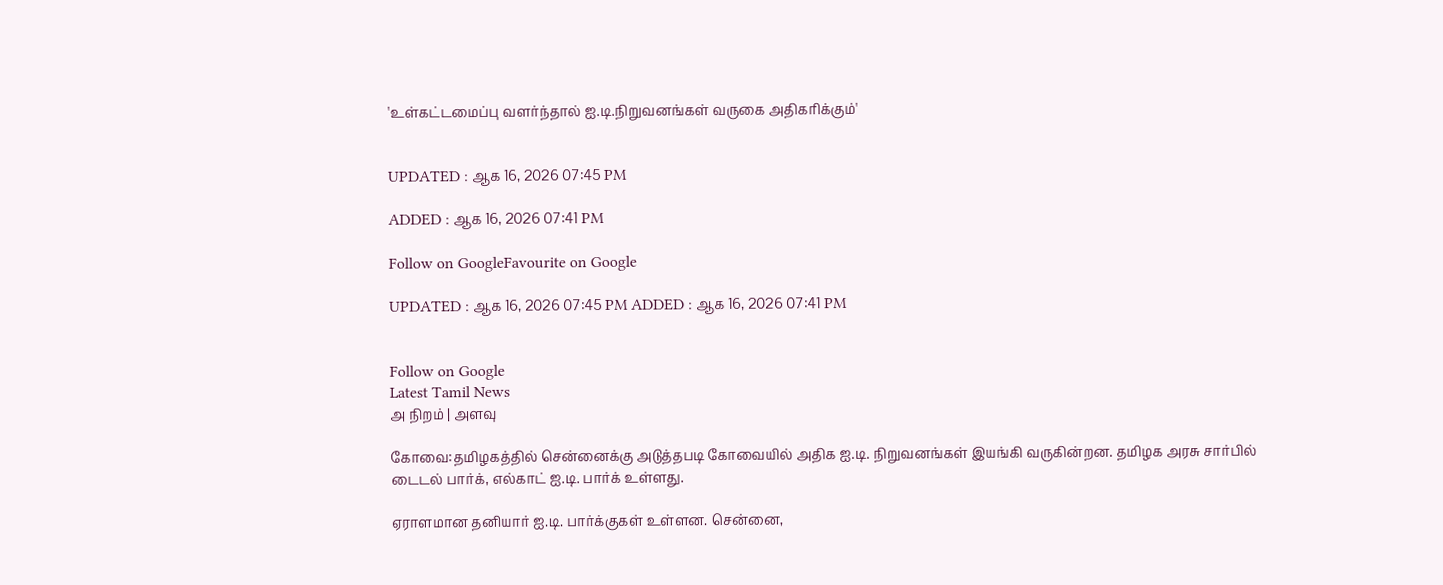'உள்கட்டமைப்பு வளர்ந்தால் ஐ.டி.நிறுவனங்கள் வருகை அதிகரிக்கும்'


UPDATED : ஆக 16, 2026 07:45 PM

ADDED : ஆக 16, 2026 07:41 PM

Follow on GoogleFavourite on Google

UPDATED : ஆக 16, 2026 07:45 PM ADDED : ஆக 16, 2026 07:41 PM


Follow on Google
Latest Tamil News
அ நிறம் | அளவு

கோவை:தமிழகத்தில் சென்னைக்கு அடுத்தபடி கோவையில் அதிக ஐ.டி. நிறுவனங்கள் இயங்கி வருகின்றன. தமிழக அரசு சார்பில் டைடல் பார்க், எல்காட் ஐ.டி. பார்க் உள்ளது.

ஏராளமான தனியார் ஐ.டி. பார்க்குகள் உள்ளன. சென்னை,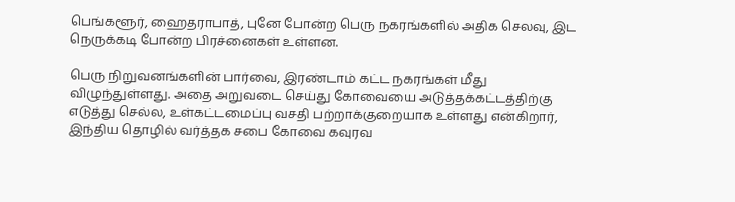பெங்களூர், ஹைதராபாத், புனே போன்ற பெரு நகரங்களில் அதிக செலவு, இட நெருக்கடி போன்ற பிரச்னைகள் உள்ளன.

பெரு நிறுவனங்களின் பார்வை, இரண்டாம் கட்ட நகரங்கள் மீது விழுந்துள்ளது. அதை அறுவடை செய்து கோவையை அடுத்தக்கட்டத்திற்கு எடுத்து செல்ல, உள்கட்டமைப்பு வசதி பற்றாக்குறையாக உள்ளது என்கிறார், இந்திய தொழில் வர்த்தக சபை கோவை கவுரவ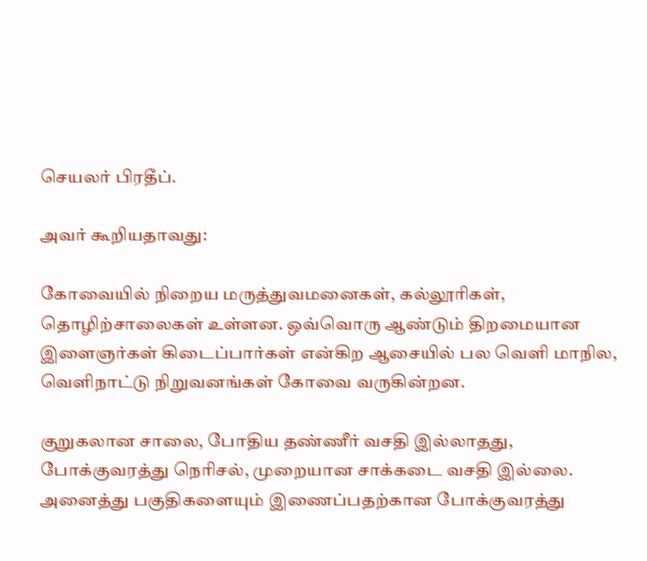செயலர் பிரதீப்.

அவர் கூறியதாவது:

கோவையில் நிறைய மருத்துவமனைகள், கல்லூரிகள், தொழிற்சாலைகள் உள்ளன. ஒவ்வொரு ஆண்டும் திறமையான இளைஞர்கள் கிடைப்பார்கள் என்கிற ஆசையில் பல வெளி மாநில, வெளிநாட்டு நிறுவனங்கள் கோவை வருகின்றன.

குறுகலான சாலை, போதிய தண்ணீர் வசதி இல்லாதது, போக்குவரத்து நெரிசல், முறையான சாக்கடை வசதி இல்லை. அனைத்து பகுதிகளையும் இணைப்பதற்கான போக்குவரத்து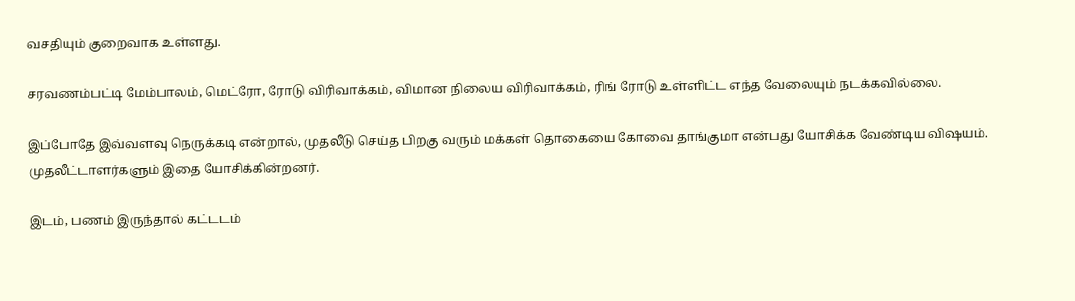வசதியும் குறைவாக உள்ளது.

சரவணம்பட்டி மேம்பாலம், மெட்ரோ, ரோடு விரிவாக்கம், விமான நிலைய விரிவாக்கம், ரிங் ரோடு உள்ளிட்ட எந்த வேலையும் நடக்கவில்லை.

இப்போதே இவ்வளவு நெருக்கடி என்றால், முதலீடு செய்த பிறகு வரும் மக்கள் தொகையை கோவை தாங்குமா என்பது யோசிக்க வேண்டிய விஷயம். முதலீட்டாளர்களும் இதை யோசிக்கின்றனர்.

இடம், பணம் இருந்தால் கட்டடம்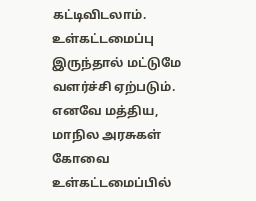கட்டிவிடலாம். உள்கட்டமைப்பு இருந்தால் மட்டுமே வளர்ச்சி ஏற்படும். எனவே மத்திய, மாநில அரசுகள் கோவை உள்கட்டமைப்பில்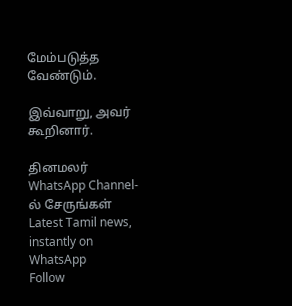மேம்படுத்த வேண்டும்.

இவ்வாறு, அவர் கூறினார்.

தினமலர் WhatsApp Channel-ல் சேருங்கள்
Latest Tamil news, instantly on WhatsApp
Follow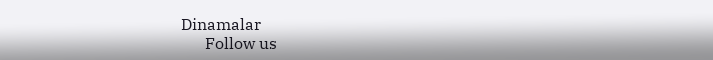Dinamalar
      Follow us